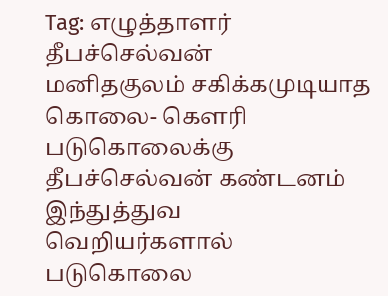Tag: எழுத்தாளர் தீபச்செல்வன்
மனிதகுலம் சகிக்கமுடியாத கொலை- கௌரி படுகொலைக்கு தீபச்செல்வன் கண்டனம்
இந்துத்துவ வெறியர்களால் படுகொலை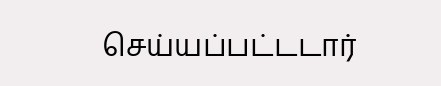செய்யப்பட்டடார்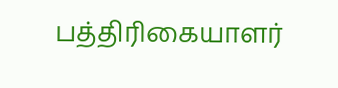பத்திரிகையாளர்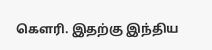கௌரி. இதற்கு இந்திய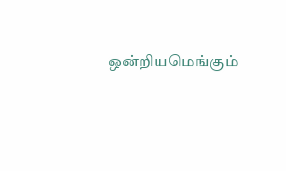ஒன்றியமெங்கும்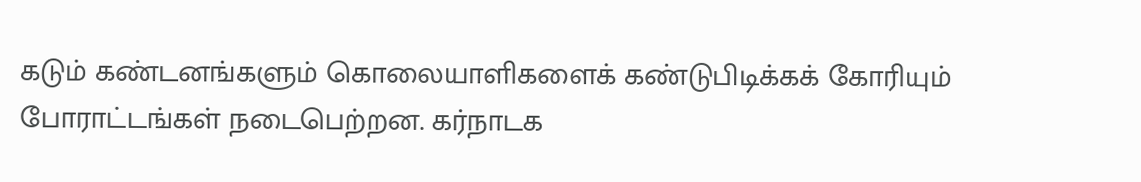கடும் கண்டனங்களும் கொலையாளிகளைக் கண்டுபிடிக்கக் கோரியும் போராட்டங்கள் நடைபெற்றன. கர்நாடக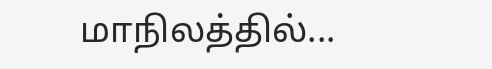மாநிலத்தில்...